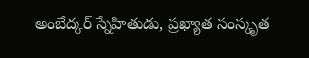అంబేద్కర్ స్నేహితుడు, ప్రఖ్యాత సంస్కృత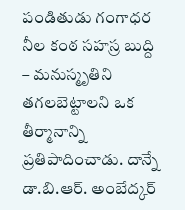పండితుడు గంగాధర నీల కంఠ సహస్ర బుద్ది – మనుస్మృతిని తగలబెట్టాలని ఒక తీర్మానాన్ని ప్రతిపాదించాడు. దాన్నే డా.బి.ఆర్. అంబేద్కర్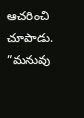ఆచరించి చూపాడు. ”మనువు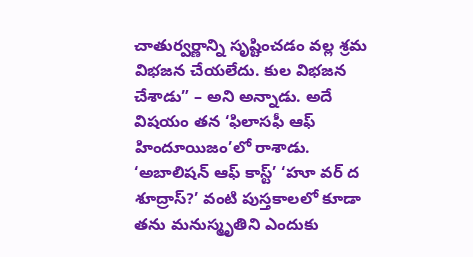చాతుర్వర్ణాన్ని సృష్టించడం వల్ల శ్రమ విభజన చేయలేదు. కుల విభజన చేశాడు” – అని అన్నాడు. అదే విషయం తన ‘ఫిలాసఫీ ఆఫ్ హిందూయిజం’లో రాశాడు. ‘అబాలిషన్ ఆఫ్ కాస్ట్’ ‘హూ వర్ ద శూద్రాస్?’ వంటి పుస్తకాలలో కూడా తను మనుస్మృతిని ఎందుకు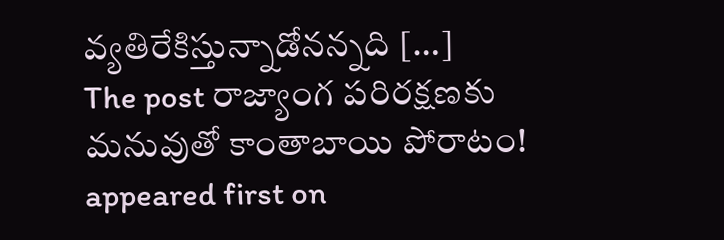వ్యతిరేకిస్తున్నాడోనన్నది […]
The post రాజ్యాంగ పరిరక్షణకు మనువుతో కాంతాబాయి పోరాటం! appeared first on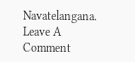Navatelangana.
Leave A Comment